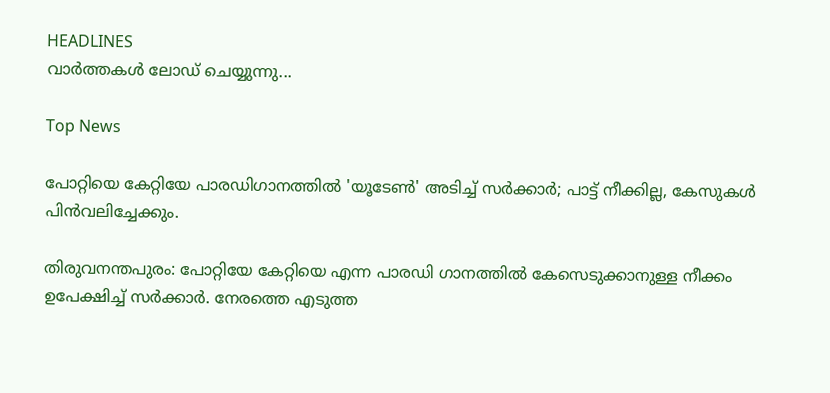HEADLINES
വാർത്തകൾ ലോഡ് ചെയ്യുന്നു...

Top News

പോറ്റിയെ കേറ്റിയേ പാരഡിഗാനത്തില്‍ 'യൂടേണ്‍' അടിച്ച് സര്‍ക്കാര്‍; പാട്ട് നീക്കില്ല, കേസുകള്‍ പിന്‍വലിച്ചേക്കും.

തിരുവനന്തപുരം: പോറ്റിയേ കേറ്റിയെ എന്ന പാരഡി ഗാനത്തില്‍ കേസെടുക്കാനുള്ള നീക്കം ഉപേക്ഷിച്ച് സര്‍ക്കാര്‍. നേരത്തെ എടുത്ത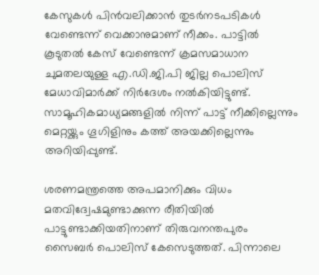കേസുകള്‍ പിന്‍വലിക്കാന്‍ തുടര്‍നടപടികള്‍ വേണ്ടെന്ന് വെക്കാനുമാണ് നീക്കം. പാട്ടില്‍ കൂടുതല്‍ കേസ് വേണ്ടെന്ന് ക്രമസമാധാന ചുമതലയുള്ള എ.ഡി.ജി.പി ജില്ല പൊലിസ് മേധാവിമാര്‍ക്ക് നിര്‍ദേശം നല്‍കിയിട്ടുണ്ട്. സാമൂഹികമാധ്യമങ്ങളില്‍ നിന്ന് പാട്ട് നീക്കില്ലെന്നും മെറ്റയ്ക്കും ഗൂഗിളിനും കത്ത് അയക്കില്ലെന്നും അറിയിപ്പുണ്ട്.

ശരണമന്ത്രത്തെ അപമാനിക്കും വിധം മതവിദ്വേഷമുണ്ടാക്കുന്ന രീതിയില്‍ പാട്ടുണ്ടാക്കിയതിനാണ് തിരുവനന്തപുരം സൈബര്‍ പൊലിസ് കേസെടുത്തത്. പിന്നാലെ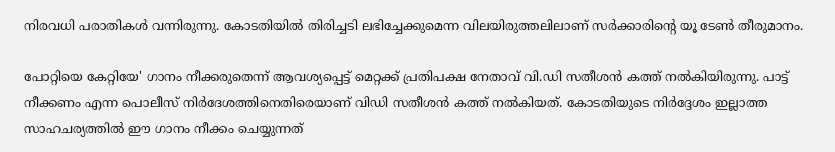നിരവധി പരാതികള്‍ വന്നിരുന്നു. കോടതിയില്‍ തിരിച്ചടി ലഭിച്ചേക്കുമെന്ന വിലയിരുത്തലിലാണ് സര്‍ക്കാരിന്റെ യൂ ടേണ്‍ തീരുമാനം.

പോറ്റിയെ കേറ്റിയേ' ഗാനം നീക്കരുതെന്ന് ആവശ്യപ്പെട്ട് മെറ്റക്ക് പ്രതിപക്ഷ നേതാവ് വി.ഡി സതീശന്‍ കത്ത് നല്‍കിയിരുന്നു. പാട്ട് നീക്കണം എന്ന പൊലീസ് നിര്‍ദേശത്തിനെതിരെയാണ് വിഡി സതീശന്‍ കത്ത് നല്‍കിയത്. കോടതിയുടെ നിര്‍ദ്ദേശം ഇല്ലാത്ത സാഹചര്യത്തില്‍ ഈ ഗാനം നീക്കം ചെയ്യുന്നത്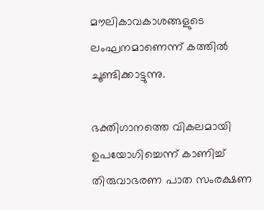മൗലികാവകാശങ്ങളുടെ ലംഘനമാണെന്ന് കത്തില്‍ ചൂണ്ടിക്കാട്ടുന്നു.

ഭക്തിഗാനത്തെ വികലമായി ഉപയോഗിച്ചെന്ന് കാണിച്ച് തിരുവാഭരണ പാത സംരക്ഷണ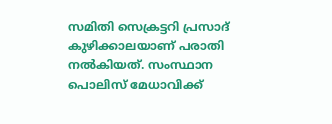സമിതി സെക്രട്ടറി പ്രസാദ് കുഴിക്കാലയാണ് പരാതി നല്‍കിയത്. സംസ്ഥാന പൊലിസ് മേധാവിക്ക്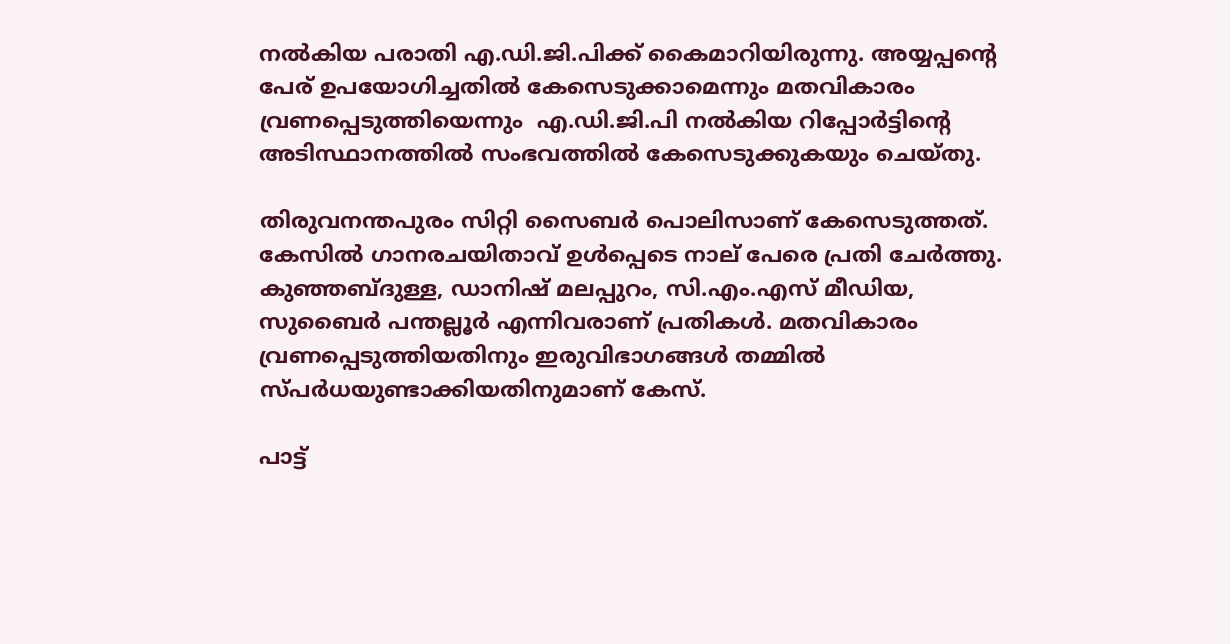നല്‍കിയ പരാതി എ.ഡി.ജി.പിക്ക് കൈമാറിയിരുന്നു. അയ്യപ്പന്റെ പേര് ഉപയോഗിച്ചതില്‍ കേസെടുക്കാമെന്നും മതവികാരം വ്രണപ്പെടുത്തിയെന്നും  എ.ഡി.ജി.പി നല്‍കിയ റിപ്പോര്‍ട്ടിന്റെ  അടിസ്ഥാനത്തില്‍ സംഭവത്തില്‍ കേസെടുക്കുകയും ചെയ്തു.

തിരുവനന്തപുരം സിറ്റി സൈബര്‍ പൊലിസാണ് കേസെടുത്തത്. കേസില്‍ ഗാനരചയിതാവ് ഉള്‍പ്പെടെ നാല് പേരെ പ്രതി ചേര്‍ത്തു. കുഞ്ഞബ്ദുള്ള, ഡാനിഷ് മലപ്പുറം, സി.എം.എസ് മീഡിയ, സുബൈര്‍ പന്തല്ലൂര്‍ എന്നിവരാണ് പ്രതികള്‍. മതവികാരം വ്രണപ്പെടുത്തിയതിനും ഇരുവിഭാഗങ്ങള്‍ തമ്മില്‍ സ്പര്‍ധയുണ്ടാക്കിയതിനുമാണ് കേസ്.

പാട്ട്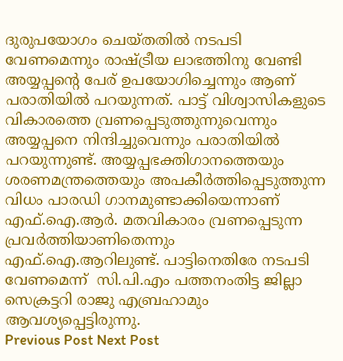ദുരുപയോഗം ചെയ്തതില്‍ നടപടി വേണമെന്നും രാഷ്ട്രീയ ലാഭത്തിനു വേണ്ടി അയ്യപ്പന്റെ പേര് ഉപയോഗിച്ചെന്നും ആണ് പരാതിയില്‍ പറയുന്നത്. പാട്ട് വിശ്വാസികളുടെ വികാരത്തെ വ്രണപ്പെടുത്തുന്നുവെന്നും അയ്യപ്പനെ നിന്ദിച്ചുവെന്നും പരാതിയില്‍ പറയുന്നുണ്ട്. അയ്യപ്പഭക്തിഗാനത്തെയും ശരണമന്ത്രത്തെയും അപകീര്‍ത്തിപ്പെടുത്തുന്ന വിധം പാരഡി ഗാനമുണ്ടാക്കിയെന്നാണ് എഫ്.ഐ.ആര്‍. മതവികാരം വ്രണപ്പെടുന്ന പ്രവര്‍ത്തിയാണിതെന്നും എഫ്.ഐ.ആറിലുണ്ട്. പാട്ടിനെതിരേ നടപടി വേണമെന്ന്  സി.പി.എം പത്തനംതിട്ട ജില്ലാ സെക്രട്ടറി രാജു എബ്രഹാമും ആവശ്യപ്പെട്ടിരുന്നു.
Previous Post Next Post